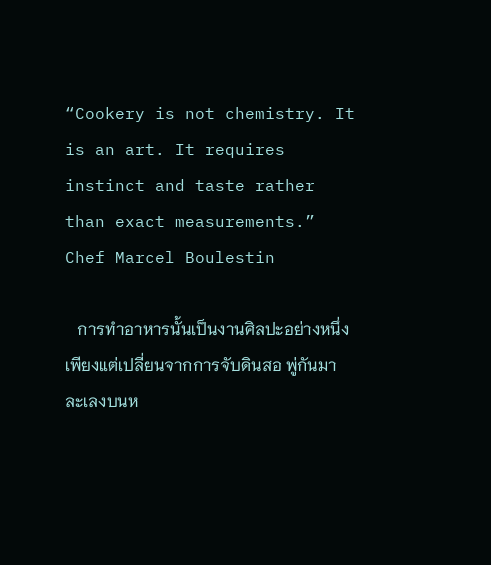“Cookery is not chemistry. It is an art. It requires instinct and taste rather than exact measurements.” Chef Marcel Boulestin

   การทำอาหารนั้นเป็นงานศิลปะอย่างหนึ่ง เพียงแต่เปลี่ยนจากการจับดินสอ พู่กันมาละเลงบนห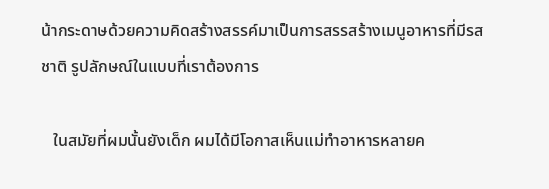น้ากระดาษด้วยความคิดสร้างสรรค์มาเป็นการสรรสร้างเมนูอาหารที่มีรสชาติ รูปลักษณ์ในแบบที่เราต้องการ

   ในสมัยที่ผมนั้นยังเด็ก ผมได้มีโอกาสเห็นแม่ทำอาหารหลายค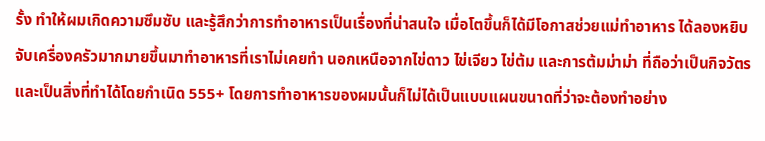รั้ง ทำให้ผมเกิดความซึมซับ และรู้สึกว่าการทำอาหารเป็นเรื่องที่น่าสนใจ เมื่อโตขึ้นก็ได้มีโอกาสช่วยแม่ทำอาหาร ได้ลองหยิบจับเครื่องครัวมากมายขึ้นมาทำอาหารที่เราไม่เคยทำ นอกเหนือจากไข่ดาว ไข่เจียว ไข่ต้ม และการต้มม่าม่า ที่ถือว่าเป็นกิจวัตร และเป็นสิ่งที่ทำได้โดยกำเนิด 555+ โดยการทำอาหารของผมนั้นก็ไม่ได้เป็นแบบแผนขนาดที่ว่าจะต้องทำอย่าง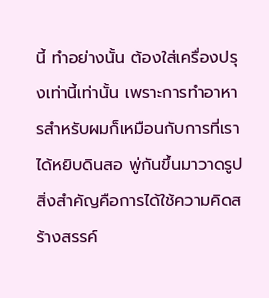นี้ ทำอย่างนั้น ต้องใส่เครื่องปรุงเท่านี้เท่านั้น เพราะการทำอาหารสำหรับผมก็เหมือนกับการที่เราได้หยิบดินสอ พู่กันขึ้นมาวาดรูป สิ่งสำคัญคือการได้ใช้ความคิดสร้างสรรค์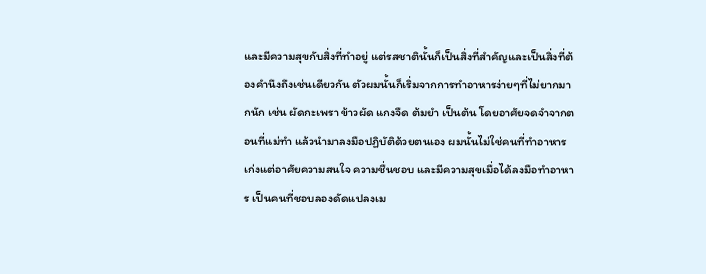และมีความสุขกับสิ่งที่ทำอยู่ แต่รสชาตินั้นก็เป็นสิ่งที่สำคัญและเป็นสิ่งที่ต้องคำนึงถึงเช่นเดียวกัน ตัวผมนั้นก็เริ่มจากการทำอาหารง่ายๆที่ไม่ยากมากนัก เช่น ผัดกะเพรา ข้าวผัด แกงจืด ต้มยำ เป็นต้น โดยอาศัยจดจำจากตอนที่แม่ทำ แล้วนำมาลงมือปฏิบัติด้วยตนเอง ผมนั้นไม่ใช่คนที่ทำอาหารเก่งแต่อาศัยความสนใจ ความชื่นชอบ และมีความสุขเมื่อได้ลงมือทำอาหาร เป็นคนที่ชอบลองดัดแปลงเม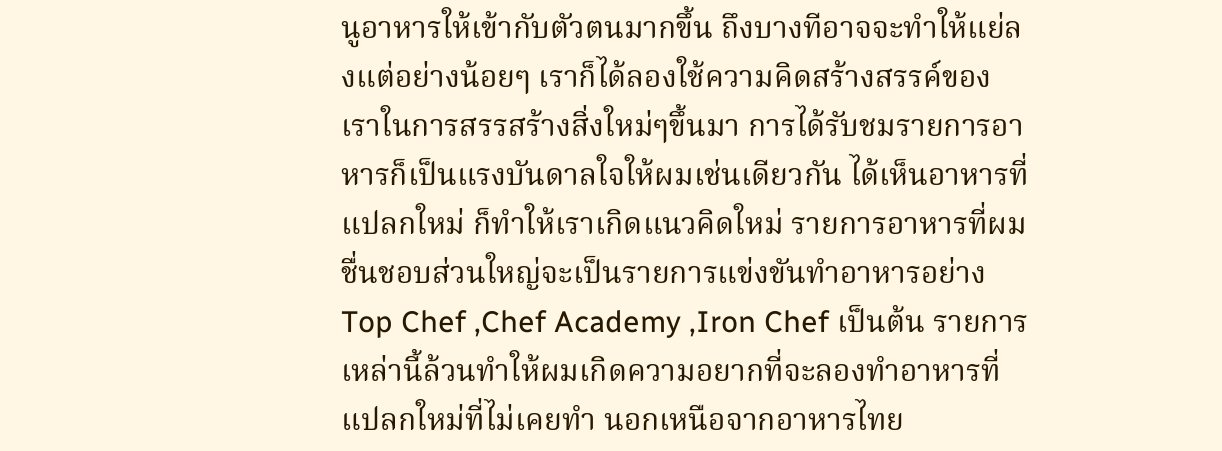นูอาหารให้เข้ากับตัวตนมากขึ้น ถึงบางทีอาจจะทำให้แย่ลงแต่อย่างน้อยๆ เราก็ได้ลองใช้ความคิดสร้างสรรค์ของเราในการสรรสร้างสิ่งใหม่ๆขึ้นมา การได้รับชมรายการอาหารก็เป็นแรงบันดาลใจให้ผมเช่นเดียวกัน ได้เห็นอาหารที่แปลกใหม่ ก็ทำให้เราเกิดแนวคิดใหม่ รายการอาหารที่ผมชื่นชอบส่วนใหญ่จะเป็นรายการแข่งขันทำอาหารอย่าง Top Chef ,Chef Academy ,Iron Chef เป็นต้น รายการเหล่านี้ล้วนทำให้ผมเกิดความอยากที่จะลองทำอาหารที่แปลกใหม่ที่ไม่เคยทำ นอกเหนือจากอาหารไทย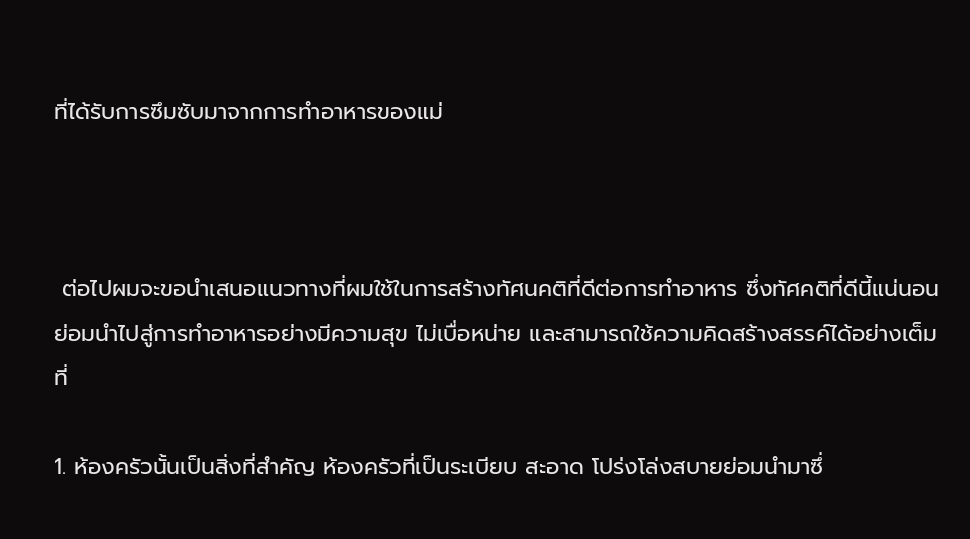ที่ได้รับการซึมซับมาจากการทำอาหารของแม่



 ต่อไปผมจะขอนำเสนอแนวทางที่ผมใช้ในการสร้างทัศนคติที่ดีต่อการทำอาหาร ซึ่งทัศคติที่ดีนี้แน่นอนย่อมนำไปสู่การทำอาหารอย่างมีความสุข ไม่เบื่อหน่าย และสามารถใช้ความคิดสร้างสรรค์ได้อย่างเต็มที่

1. ห้องครัวนั้นเป็นสิ่งที่สำคัญ ห้องครัวที่เป็นระเบียบ สะอาด โปร่งโล่งสบายย่อมนำมาซึ่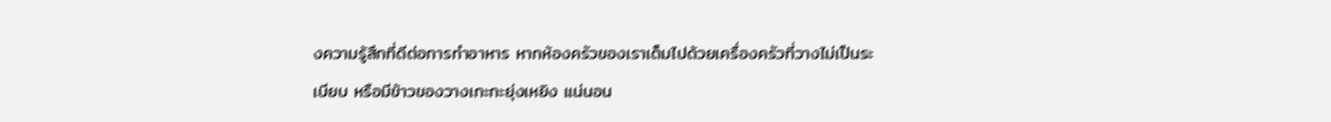งความรู้สึกที่ดีต่อการทำอาหาร หากห้องครัวของเราเต็มไปด้วยเครื่องครัวที่วางไม่เป็นระเบียบ หรือมีข้าวของวางเกะกะยุ่งเหยิง แน่นอน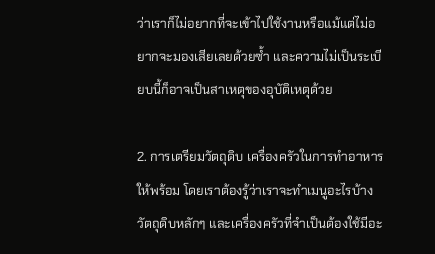ว่าเราก็ไม่อยากที่จะเข้าไปใช้งานหรือแม้แต่ไม่อยากจะมองเสียเลยด้วยซ้ำ และความไม่เป็นระเบียบนี้ก็อาจเป็นสาเหตุของอุบัติเหตุด้วย

2. การเตรียมวัตถุดิบ เครื่องครัวในการทำอาหารให้พร้อม โดยเราต้องรู้ว่าเราจะทำเมนูอะไรบ้าง วัตถุดิบหลักๆ และเครื่องครัวที่จำเป็นต้องใช้มีอะ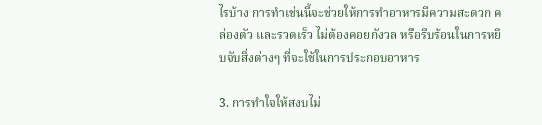ไรบ้าง การทำเช่นนี้จะช่วยให้การทำอาหารมีความสะดวก คล่องตัว และรวดเร็ว ไม่ต้องคอยกังวล หรือรีบร้อนในการหยิบจับสิ่งต่างๆ ที่จะใช้ในการประกอบอาหาร

3. การทำใจให้สงบไม่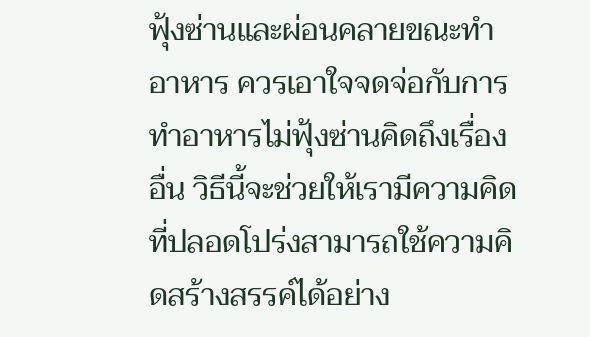ฟุ้งซ่านและผ่อนคลายขณะทำอาหาร ควรเอาใจจดจ่อกับการทำอาหารไม่ฟุ้งซ่านคิดถึงเรื่องอื่น วิธีนี้จะช่วยให้เรามีความคิดที่ปลอดโปร่งสามารถใช้ความคิดสร้างสรรค์ได้อย่าง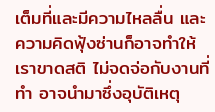เต็มที่และมีความไหลลื่น และความคิดฟุ้งซ่านก็อาจทำให้เราขาดสติ ไม่จดจ่อกับงานที่ทำ อาจนำมาซึ่งอุบัติเหตุ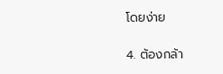โดยง่าย

4. ต้องกล้า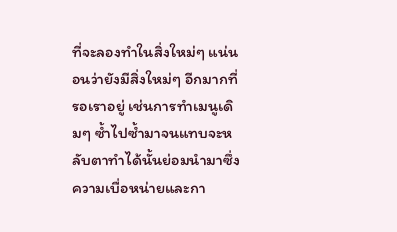ที่จะลองทำในสิ่งใหม่ๆ แน่นอนว่ายังมีสิ่งใหม่ๆ อีกมากที่รอเราอยู่ เช่นการทำเมนูเดิมๆ ซ้ำไปซ้ำมาจนแทบจะหลับตาทำได้นั้นย่อมนำมาซึ่งความเบื่อหน่ายและกา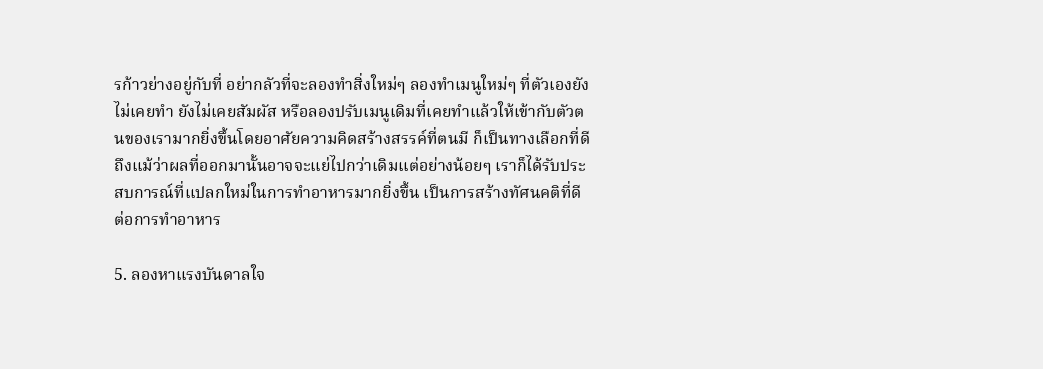รก้าวย่างอยู่กับที่ อย่ากลัวที่จะลองทำสิ่งใหม่ๆ ลองทำเมนูใหม่ๆ ที่ตัวเองยังไม่เคยทำ ยังไม่เคยสัมผัส หรือลองปรับเมนูเดิมที่เคยทำแล้วให้เข้ากับตัวตนของเรามากยิ่งขึ้นโดยอาศัยความคิดสร้างสรรค์ที่ตนมี ก็เป็นทางเลือกที่ดี ถึงแม้ว่าผลที่ออกมานั้นอาจจะแย่ไปกว่าเดิมแต่อย่างน้อยๆ เราก็ได้รับประสบการณ์ที่แปลกใหม่ในการทำอาหารมากยิ่งขึ้น เป็นการสร้างทัศนคติที่ดีต่อการทำอาหาร

5. ลองหาแรงบันดาลใจ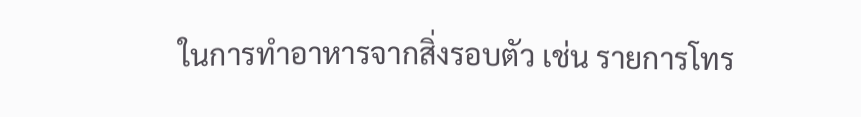ในการทำอาหารจากสิ่งรอบตัว เช่น รายการโทร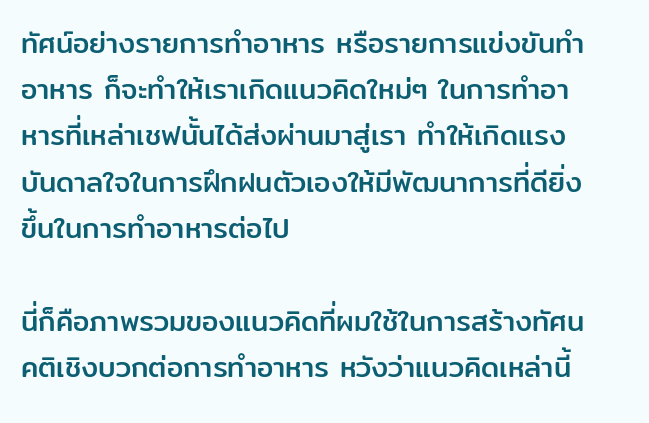ทัศน์อย่างรายการทำอาหาร หรือรายการแข่งขันทำอาหาร ก็จะทำให้เราเกิดแนวคิดใหม่ๆ ในการทำอาหารที่เหล่าเชฟนั้นได้ส่งผ่านมาสู่เรา ทำให้เกิดแรงบันดาลใจในการฝึกฝนตัวเองให้มีพัฒนาการที่ดียิ่งขึ้นในการทำอาหารต่อไป

นี่ก็คือภาพรวมของแนวคิดที่ผมใช้ในการสร้างทัศนคติเชิงบวกต่อการทำอาหาร หวังว่าแนวคิดเหล่านี้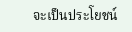จะเป็นประโยชน์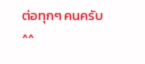ต่อทุกๆ คนครับ ^^